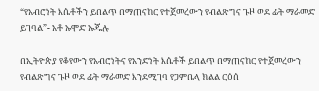“የአብሮነት እሴቶችን ይበልጥ በማጠናከር የተጀመረውን የብልጽግና ጉዞ ወደ ፊት ማራመድ ይገባል”- አቶ ኡሞድ ኡጁሉ

በኢትዮጵያ የቆየውን የአብሮነትና የአንድነት እሴቶች ይበልጥ በማጠናከር የተጀመረውን የብልጽግና ጉዞ ወደ ፊት ማራመድ እንደሚገባ የጋምቤላ ክልል ርዕሰ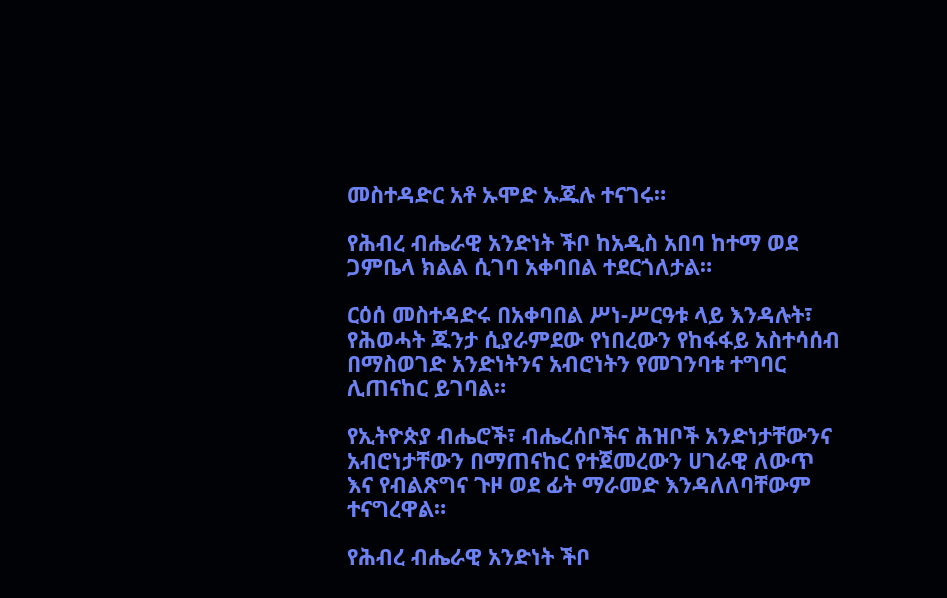መስተዳድር አቶ ኡሞድ ኡጁሉ ተናገሩ።

የሕብረ ብሔራዊ አንድነት ችቦ ከአዲስ አበባ ከተማ ወደ ጋምቤላ ክልል ሲገባ አቀባበል ተደርጎለታል።

ርዕሰ መስተዳድሩ በአቀባበል ሥነ-ሥርዓቱ ላይ እንዳሉት፣ የሕወሓት ጁንታ ሲያራምደው የነበረውን የከፋፋይ አስተሳሰብ በማስወገድ አንድነትንና አብሮነትን የመገንባቱ ተግባር ሊጠናከር ይገባል።

የኢትዮጵያ ብሔሮች፣ ብሔረሰቦችና ሕዝቦች አንድነታቸውንና አብሮነታቸውን በማጠናከር የተጀመረውን ሀገራዊ ለውጥ እና የብልጽግና ጉዞ ወደ ፊት ማራመድ እንዳለለባቸውም ተናግረዋል።

የሕብረ ብሔራዊ አንድነት ችቦ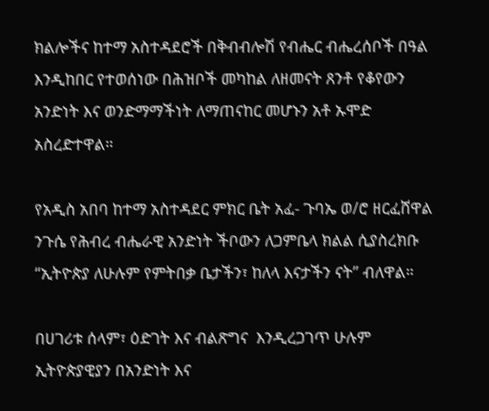ክልሎችና ከተማ አስተዳደሮች በቅብብሎሽ የብሔር ብሔረሰቦች በዓል እንዲከበር የተወሰነው በሕዝቦች መካከል ለዘመናት ጸንቶ የቆየውን አንድነት እና ወንድማማችነት ለማጠናከር መሆኑን አቶ ኡሞድ አስረድተዋል።

የአዲስ አበባ ከተማ አስተዳደር ምክር ቤት አፈ- ጉባኤ ወ/ሮ ዘርፈሸዋል ንጉሴ የሕብረ ብሔራዊ አንድነት ችቦውን ለጋምቤላ ክልል ሲያስረክቡ “ኢትዮጵያ ለሁሉም የምትበቃ ቤታችን፣ ከለላ እናታችን ናት” ብለዋል።

በሀገሪቱ ሰላም፣ ዕድገት እና ብልጽግና  እንዲረጋገጥ ሁሉም ኢትዮጵያዊያን በአንድነት እና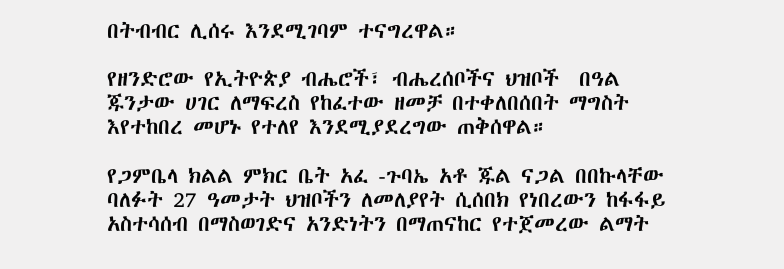በትብብር ሊሰሩ እንደሚገባም ተናግረዋል።

የዘንድሮው የኢትዮጵያ ብሔሮች፣ ብሔረሰቦችና ህዝቦች  በዓል ጁንታው ሀገር ለማፍረስ የከፈተው ዘመቻ በተቀለበሰበት ማግስት እየተከበረ መሆኑ የተለየ እንደሚያደረግው ጠቅሰዋል።

የጋምቤላ ክልል ምክር ቤት አፈ -ጉባኤ አቶ ጁል ናጋል በበኩላቸው ባለፉት 27 ዓመታት ህዝቦችን ለመለያየት ሲሰበክ የነበረውን ከፋፋይ አስተሳሰብ በማስወገድና አንድነትን በማጠናከር የተጀመረው ልማት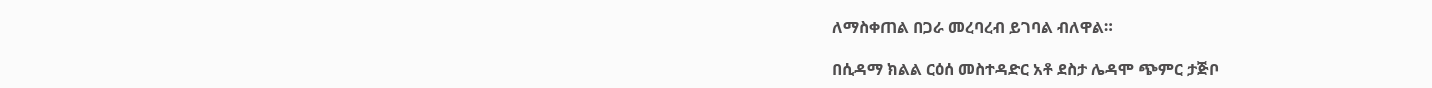ለማስቀጠል በጋራ መረባረብ ይገባል ብለዋል።

በሲዳማ ክልል ርዕሰ መስተዳድር አቶ ደስታ ሌዳሞ ጭምር ታጅቦ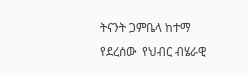ትናንት ጋምቤላ ከተማ የደረሰው  የህብር ብሄራዊ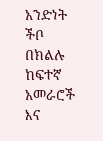አንድነት ችቦ በክልሉ ከፍተኛ አመራሮች  እና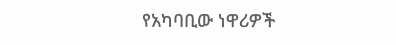የአካባቢው ነዋሪዎች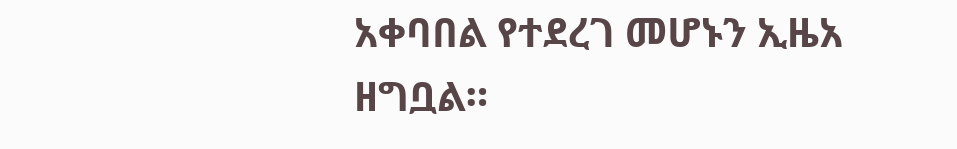አቀባበል የተደረገ መሆኑን ኢዜአ ዘግቧል።